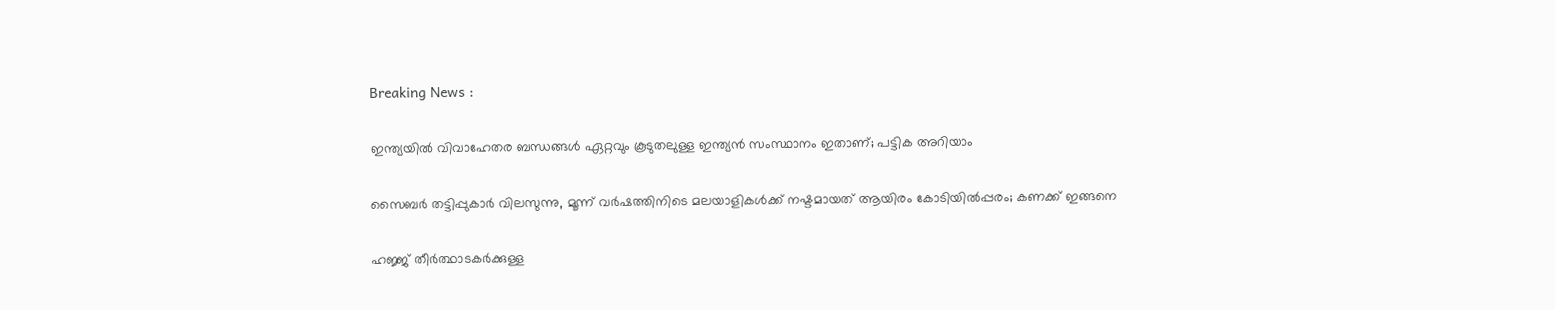Breaking News :

ഇന്ത്യയില്‍ വിവാഹേതര ബന്ധങ്ങള്‍ ഏറ്റവും കൂടുതലുള്ള ഇന്ത്യന്‍ സംസ്ഥാനം ഇതാണ്; പട്ടിക അറിയാം

സൈബര്‍ തട്ടിപ്പുകാര്‍ വിലസുന്നു, മൂന്ന് വര്‍ഷത്തിനിടെ മലയാളികള്‍ക്ക് നഷ്ടമായത് ആയിരം കോടിയില്‍പ്പരം; കണക്ക് ഇങ്ങനെ

ഹജ്ജ് തീർത്ഥാടകർക്കുള്ള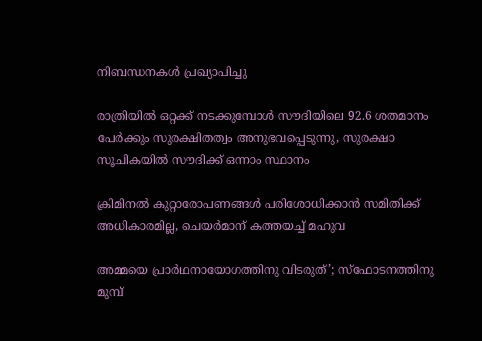നിബന്ധനകൾ പ്രഖ്യാപിച്ചു

രാത്രിയിൽ ഒറ്റക്ക് നടക്കുമ്പോൾ സൗദിയിലെ 92.6 ശതമാനം പേർക്കും സുരക്ഷിതത്വം അനുഭവപ്പെടുന്നു, സുരക്ഷാ സൂചികയിൽ സൗദിക്ക് ഒന്നാം സ്ഥാനം

ക്രിമിനല്‍ കുറ്റാരോപണങ്ങള്‍ പരിശോധിക്കാന്‍ സമിതിക്ക്‌ അധികാരമില്ല, ചെയര്‍മാന്‌ കത്തയച്ച് മഹുവ

അമ്മയെ പ്രാര്‍ഥനായോഗത്തിനു വിടരുത്’; സ്‌ഫോടനത്തിനു മുമ്പ്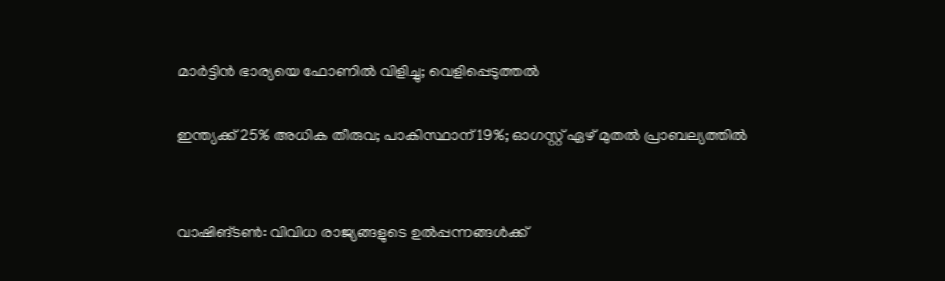മാര്‍ട്ടിന്‍ ഭാര്യയെ ഫോണില്‍ വിളിച്ചു; വെളിപ്പെടുത്തല്‍

ഇന്ത്യക്ക് 25% അധിക തീരുവ; പാകിസ്ഥാന് 19%; ഓഗസ്റ്റ് ഏഴ് മുതല്‍ പ്രാബല്യത്തില്‍


വാഷിങ്ടണ്‍: വിവിധ രാജ്യങ്ങളുടെ ഉല്‍പ്പന്നങ്ങള്‍ക്ക്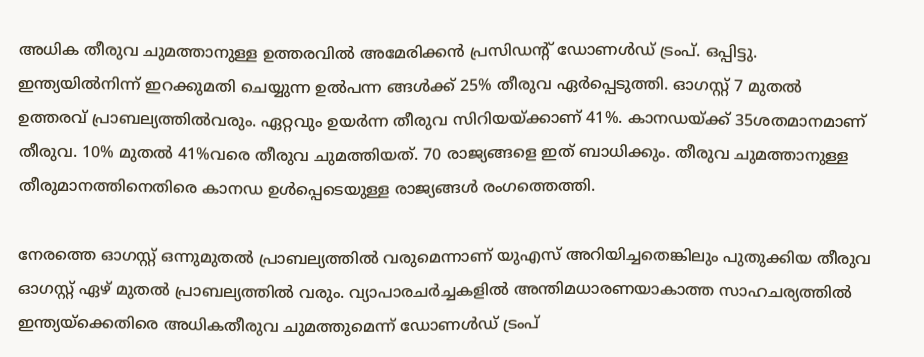അധിക തീരുവ ചുമത്താനുള്ള ഉത്തരവില്‍ അമേരിക്കന്‍ പ്രസിഡന്റ് ഡോണള്‍ഡ് ട്രംപ്. ഒപ്പിട്ടു. ഇന്ത്യയില്‍നിന്ന് ഇറക്കുമതി ചെയ്യുന്ന ഉല്‍പന്ന ങ്ങള്‍ക്ക് 25% തീരുവ ഏര്‍പ്പെടുത്തി. ഓഗസ്റ്റ് 7 മുതല്‍ ഉത്തരവ് പ്രാബല്യത്തില്‍വരും. ഏറ്റവും ഉയര്‍ന്ന തീരുവ സിറിയയ്ക്കാണ് 41%. കാനഡയ്ക്ക് 35ശതമാനമാണ് തീരുവ. 10% മുതല്‍ 41%വരെ തീരുവ ചുമത്തിയത്. 70 രാജ്യങ്ങളെ ഇത് ബാധിക്കും. തീരുവ ചുമത്താനുള്ള തീരുമാനത്തിനെതിരെ കാനഡ ഉള്‍പ്പെടെയുള്ള രാജ്യങ്ങള്‍ രംഗത്തെത്തി.

നേരത്തെ ഓഗസ്റ്റ് ഒന്നുമുതല്‍ പ്രാബല്യത്തില്‍ വരുമെന്നാണ് യുഎസ് അറിയിച്ചതെങ്കിലും പുതുക്കിയ തീരുവ ഓഗസ്റ്റ് ഏഴ് മുതല്‍ പ്രാബല്യത്തില്‍ വരും. വ്യാപാരചര്‍ച്ചകളില്‍ അന്തിമധാരണയാകാത്ത സാഹചര്യത്തില്‍ ഇന്ത്യയ്ക്കെതിരെ അധികതീരുവ ചുമത്തുമെന്ന് ഡോണള്‍ഡ് ട്രംപ്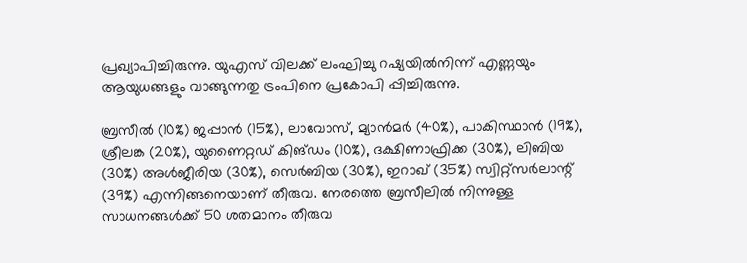പ്രഖ്യാപിച്ചിരുന്നു. യുഎസ് വിലക്ക് ലംഘിച്ചു റഷ്യയില്‍നിന്ന് എണ്ണയും ആയുധങ്ങളും വാങ്ങുന്നതു ട്രംപിനെ പ്രകോപി പ്പിച്ചിരുന്നു.

ബ്രസീല്‍ (10%) ജപ്പാന്‍ (15%), ലാവോസ്, മ്യാന്‍മര്‍ (40%), പാകിസ്ഥാന്‍ (19%), ശ്രീലങ്ക (20%), യുണൈറ്റഡ് കിങ്ഡം (10%), ദക്ഷിണാഫ്രിക്ക (30%), ലിബിയ (30%) അള്‍ജീരിയ (30%), സെര്‍ബിയ (30%), ഇറാഖ് (35%) സ്വിറ്റ്‌സര്‍ലാന്റ് (39%) എന്നിങ്ങനെയാണ് തീരുവ. നേരത്തെ ബ്രസീലില്‍ നിന്നുള്ള സാധനങ്ങള്‍ക്ക് 50 ശതമാനം തീരുവ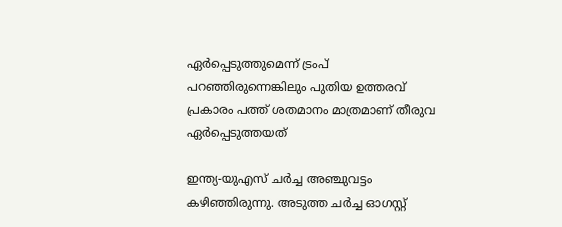ഏര്‍പ്പെടുത്തുമെന്ന് ട്രംപ് പറഞ്ഞിരുന്നെങ്കിലും പുതിയ ഉത്തരവ് പ്രകാരം പത്ത് ശതമാനം മാത്രമാണ് തീരുവ ഏര്‍പ്പെടുത്തയത്

ഇന്ത്യ-യുഎസ് ചര്‍ച്ച അഞ്ചുവട്ടം കഴിഞ്ഞിരുന്നു. അടുത്ത ചര്‍ച്ച ഓഗസ്റ്റ്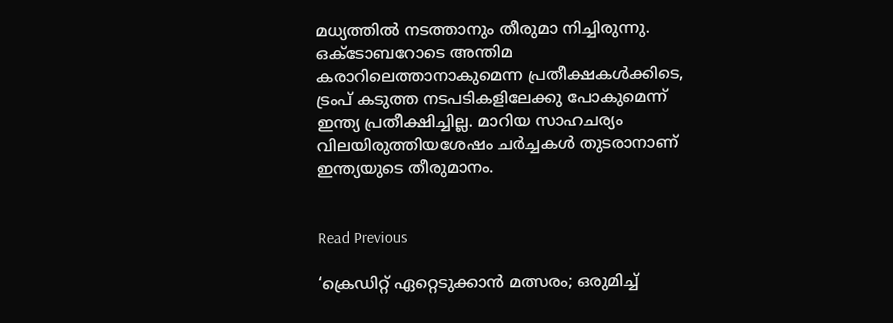മധ്യത്തില്‍ നടത്താനും തീരുമാ നിച്ചിരുന്നു. ഒക്ടോബറോടെ അന്തിമ കരാറിലെത്താനാകുമെന്ന പ്രതീക്ഷകള്‍ക്കിടെ, ട്രംപ് കടുത്ത നടപടികളിലേക്കു പോകുമെന്ന് ഇന്ത്യ പ്രതീക്ഷിച്ചില്ല. മാറിയ സാഹചര്യം വിലയിരുത്തിയശേഷം ചര്‍ച്ചകള്‍ തുടരാനാണ് ഇന്ത്യയുടെ തീരുമാനം.


Read Previous

‘ക്രെഡിറ്റ് ഏറ്റെടുക്കാന്‍ മത്സരം; ഒരുമിച്ച്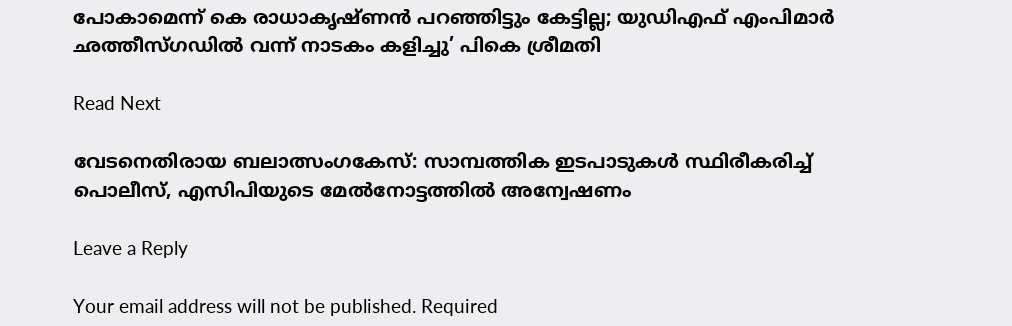പോകാമെന്ന് കെ രാധാകൃഷ്ണന്‍ പറഞ്ഞിട്ടും കേട്ടില്ല; യുഡിഎഫ് എംപിമാര്‍ ഛത്തീസ്ഗഡില്‍ വന്ന് നാടകം കളിച്ചു’ പികെ ശ്രീമതി

Read Next

വേടനെതിരായ ബലാത്സംഗകേസ്: സാമ്പത്തിക ഇടപാടുകൾ സ്ഥിരീകരിച്ച് പൊലീസ്, എസിപിയുടെ മേൽനോട്ടത്തിൽ അന്വേഷണം

Leave a Reply

Your email address will not be published. Required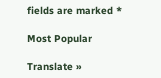fields are marked *

Most Popular

Translate »